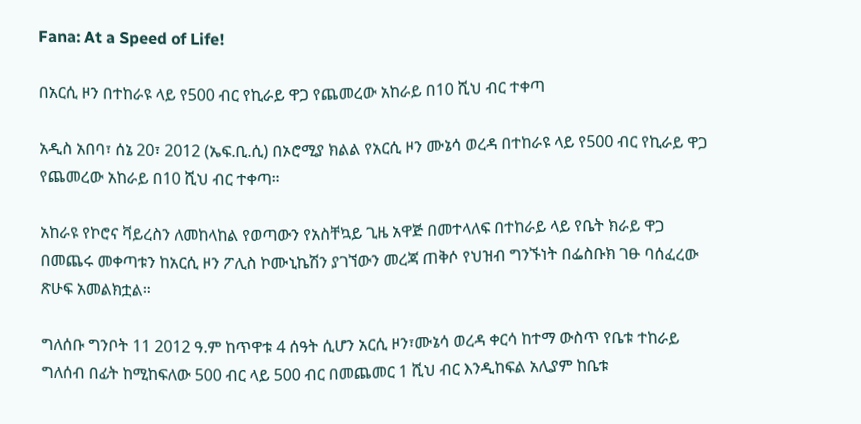Fana: At a Speed of Life!

በአርሲ ዞን በተከራዩ ላይ የ500 ብር የኪራይ ዋጋ የጨመረው አከራይ በ10 ሺህ ብር ተቀጣ

አዲስ አበባ፣ ሰኔ 20፣ 2012 (ኤፍ.ቢ.ሲ) በኦሮሚያ ክልል የአርሲ ዞን ሙኔሳ ወረዳ በተከራዩ ላይ የ500 ብር የኪራይ ዋጋ የጨመረው አከራይ በ10 ሺህ ብር ተቀጣ።

አከራዩ የኮሮና ቫይረስን ለመከላከል የወጣውን የአስቸኳይ ጊዜ አዋጅ በመተላለፍ በተከራይ ላይ የቤት ክራይ ዋጋ በመጨሩ መቀጣቱን ከአርሲ ዞን ፖሊስ ኮሙኒኬሽን ያገኘውን መረጃ ጠቅሶ የህዝብ ግንኙነት በፌስቡክ ገፁ ባሰፈረው ጽሁፍ አመልክቷል።

ግለሰቡ ግንቦት 11 2012 ዓ.ም ከጥዋቱ 4 ሰዓት ሲሆን አርሲ ዞን፣ሙኔሳ ወረዳ ቀርሳ ከተማ ውስጥ የቤቱ ተከራይ ግለሰብ በፊት ከሚከፍለው 500 ብር ላይ 500 ብር በመጨመር 1 ሺህ ብር እንዲከፍል አሊያም ከቤቱ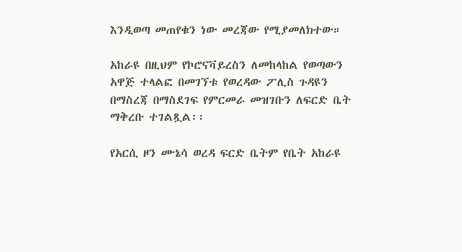እንዲወጣ መጠየቁን ነው መረጃው የሚያመለክተው።

አከራዩ በዚህም የኮሮናቫይረስን ለመከላከል የወጣውን አዋጅ ተላልፎ በመገኘቱ የወረዳው ፖሊስ ጉዳዩን በማስረጃ በማስደገፍ የምርመራ መዝገቡን ለፍርድ ቤት ማቅረቡ ተገልጿል፡፡

የአርሲ ዞን ሙኔሳ ወረዳ ፍርድ ቤትም የቤት አከራዩ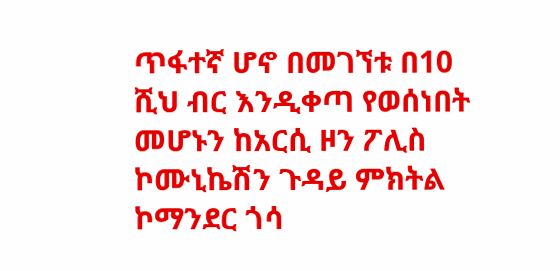ጥፋተኛ ሆኖ በመገኘቱ በ10 ሺህ ብር እንዲቀጣ የወሰነበት መሆኑን ከአርሲ ዞን ፖሊስ ኮሙኒኬሽን ጉዳይ ምክትል ኮማንደር ጎሳ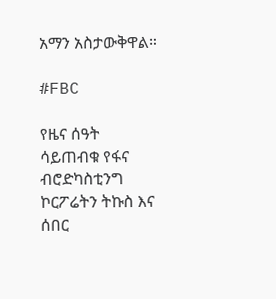አማን አስታውቅዋል።

#FBC

የዜና ሰዓት ሳይጠብቁ የፋና ብሮድካስቲንግ ኮርፖሬትን ትኩስ እና ሰበር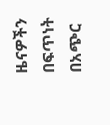ዜናዎችን በፍጥነት በአጭር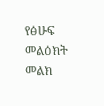የፅሁፍ መልዕክት መልክ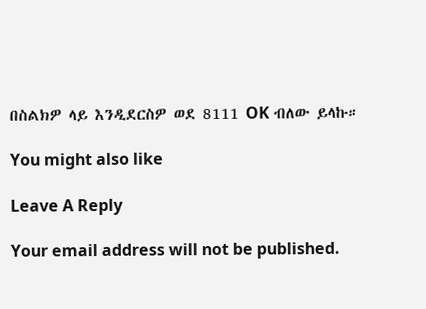በስልክዎ ላይ እንዲደርስዎ ወደ 8111 OK ብለው ይላኩ።

You might also like

Leave A Reply

Your email address will not be published.